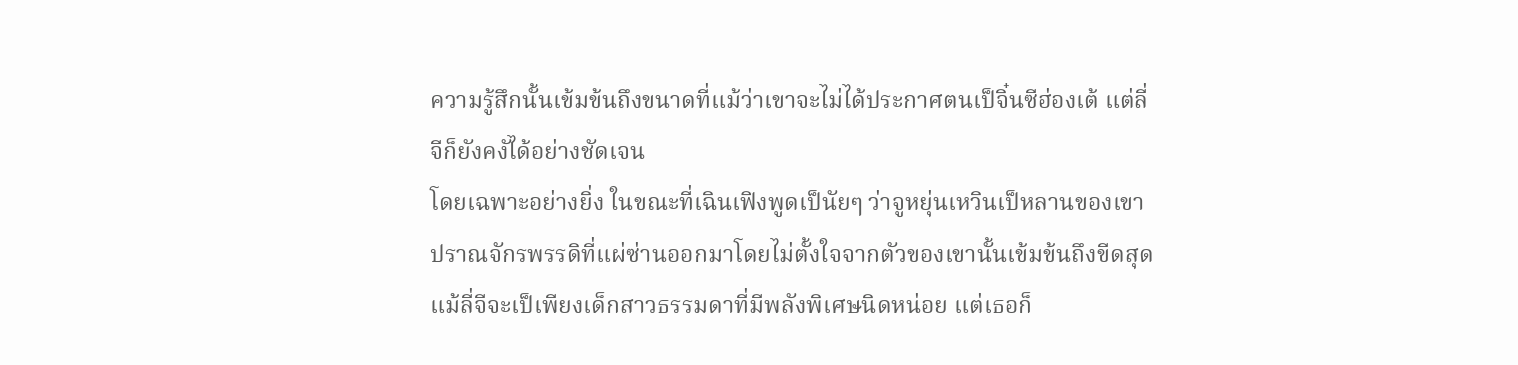ความรู้สึกนั้นเข้มข้นถึงขนาดที่แม้ว่าเขาจะไม่ได้ประกาศตนเป็จิ๋นซีฮ่องเต้ แต่ลี่จีก็ยังคงัได้อย่างชัดเจน
โดยเฉพาะอย่างยิ่ง ในขณะที่เฉินเฟิงพูดเป็นัยๆ ว่าจูหยุ่นเหวินเป็หลานของเขา ปราณจักรพรรดิที่แผ่ซ่านออกมาโดยไม่ตั้งใจจากตัวของเขานั้นเข้มข้นถึงขีดสุด
แม้ลี่จีจะเป็เพียงเด็กสาวธรรมดาที่มีพลังพิเศษนิดหน่อย แต่เธอก็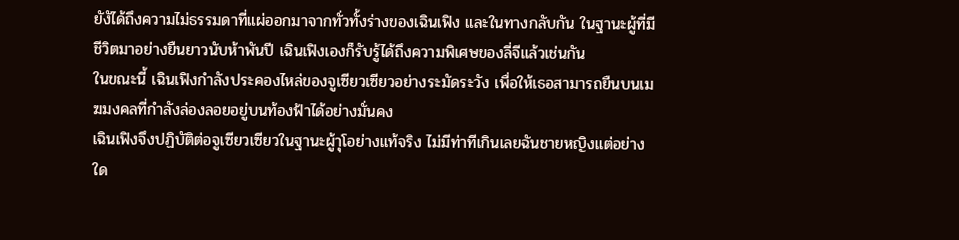ยังัได้ถึงความไม่ธรรมดาที่แผ่ออกมาจากทั่วทั้งร่างของเฉินเฟิง และในทางกลับกัน ในฐานะผู้ที่มีชีวิตมาอย่างยืนยาวนับห้าพันปี เฉินเฟิงเองก็รับรู้ได้ถึงความพิเศษของลี่จีแล้วเช่นกัน
ในขณะนี้ เฉินเฟิงกำลังประคองไหล่ของจูเซียวเซียวอย่างระมัดระวัง เพื่อให้เธอสามารถยืนบนเมฆมงคลที่กำลังล่องลอยอยู่บนท้องฟ้าได้อย่างมั่นคง
เฉินเฟิงจึงปฏิบัติต่อจูเซียวเซียวในฐานะผู้าุโอย่างแท้จริง ไม่มีท่าทีเกินเลยฉันชายหญิงแต่อย่างใด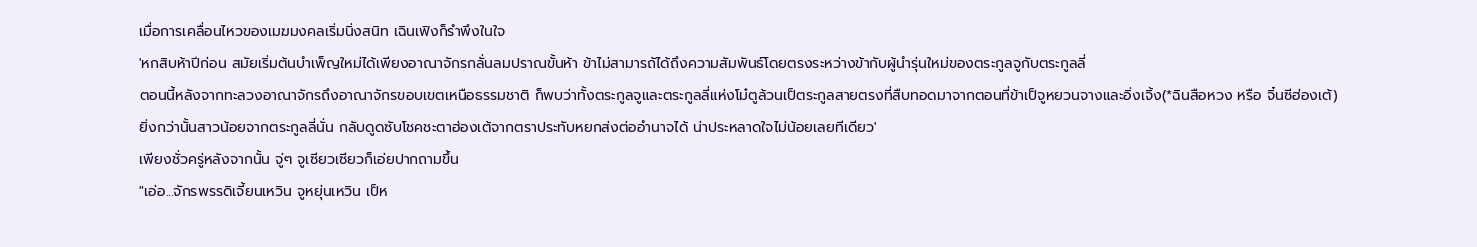เมื่อการเคลื่อนไหวของเมฆมงคลเริ่มนิ่งสนิท เฉินเฟิงก็รำพึงในใจ
'หกสิบห้าปีก่อน สมัยเริ่มต้นบำเพ็ญใหม่ได้เพียงอาณาจักรกลั่นลมปราณขั้นห้า ข้าไม่สามารถัได้ถึงความสัมพันธ์โดยตรงระหว่างข้ากับผู้นำรุ่นใหม่ของตระกูลจูกับตระกูลลี่
ตอนนี้หลังจากทะลวงอาณาจักรถึงอาณาจักรขอบเขตเหนือธรรมชาติ ก็พบว่าทั้งตระกูลจูและตระกูลลี่แห่งโม๋ตูล้วนเป็ตระกูลสายตรงที่สืบทอดมาจากตอนที่ข้าเป็จูหยวนจางและอิ่งเจิ้ง(*ฉินสือหวง หรือ จิ๋นซีฮ่องเต้)
ยิ่งกว่านั้นสาวน้อยจากตระกูลลี่นั่น กลับดูดซับโชคชะตาฮ่องเต้จากตราประทับหยกส่งต่ออำนาจได้ น่าประหลาดใจไม่น้อยเลยทีเดียว'
เพียงชั่วครู่หลังจากนั้น จู่ๆ จูเซียวเซียวก็เอ่ยปากถามขึ้น
"เอ่อ...จักรพรรดิเจี้ยนเหวิน จูหยุ่นเหวิน เป็ห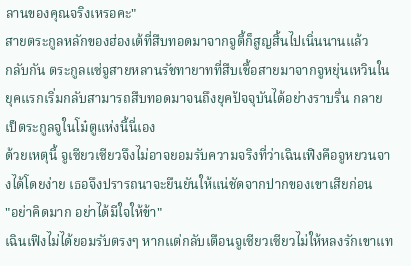ลานของคุณจริงเหรอคะ"
สายตระกูลหลักของฮ่องเต้ที่สืบทอดมาจากจูตี้ก็สูญสิ้นไปเนิ่นนานแล้ว
กลับกัน ตระกูลแซ่จูสายหลานรัชทายาทที่สืบเชื้อสายมาจากจูหยุ่นเหวินในยุคแรกเริ่มกลับสามารถสืบทอดมาจนถึงยุคปัจจุบันได้อย่างราบรื่น กลายเป็ตระกูลจูในโม๋ตูแห่งนี้นี่เอง
ด้วยเหตุนี้ จูเซียวเซียวจึงไม่อาจยอมรับความจริงที่ว่าเฉินเฟิงคือจูหยวนจางได้โดยง่าย เธอจึงปรารถนาจะยืนยันให้แน่ชัดจากปากของเขาเสียก่อน
"อย่าคิดมาก อย่าได้มีใจให้ข้า"
เฉินเฟิงไม่ได้ยอมรับตรงๆ หากแต่กลับเตือนจูเซียวเซียวไม่ให้หลงรักเขาแท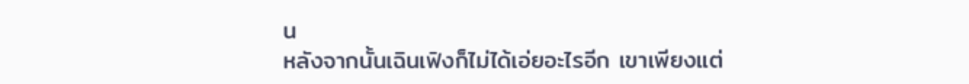น
หลังจากนั้นเฉินเฟิงก็ไม่ได้เอ่ยอะไรอีก เขาเพียงแต่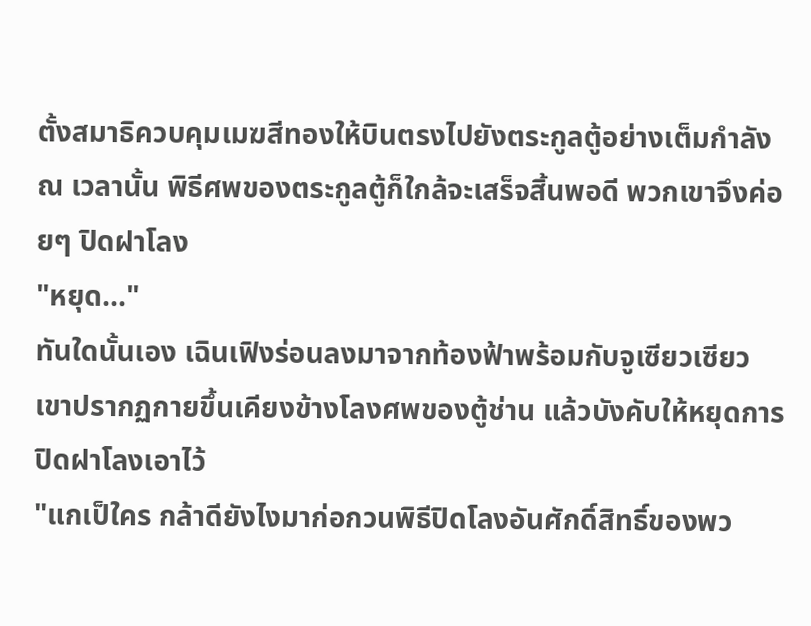ตั้งสมาธิควบคุมเมฆสีทองให้บินตรงไปยังตระกูลตู้อย่างเต็มกำลัง
ณ เวลานั้น พิธีศพของตระกูลตู้ก็ใกล้จะเสร็จสิ้นพอดี พวกเขาจึงค่อยๆ ปิดฝาโลง
"หยุด..."
ทันใดนั้นเอง เฉินเฟิงร่อนลงมาจากท้องฟ้าพร้อมกับจูเซียวเซียว เขาปรากฏกายขึ้นเคียงข้างโลงศพของตู้ช่าน แล้วบังคับให้หยุดการปิดฝาโลงเอาไว้
"แกเป็ใคร กล้าดียังไงมาก่อกวนพิธีปิดโลงอันศักดิ์สิทธิ์ของพว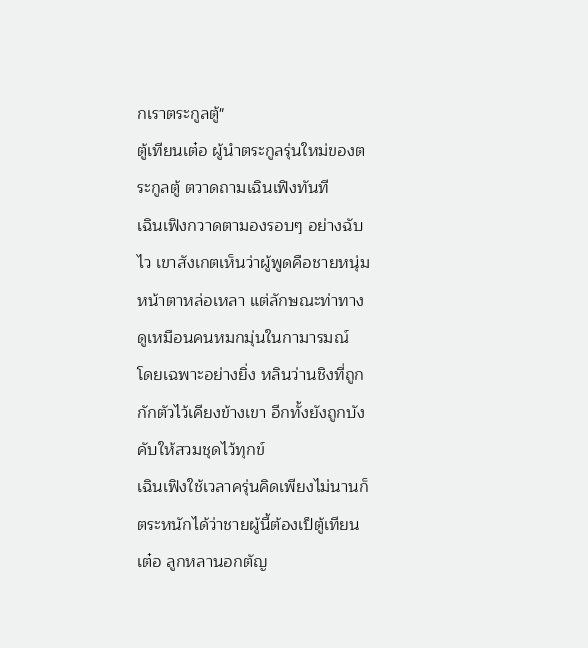กเราตระกูลตู้"
ตู้เทียนเต๋อ ผู้นำตระกูลรุ่นใหม่ของตระกูลตู้ ตวาดถามเฉินเฟิงทันที
เฉินเฟิงกวาดตามองรอบๆ อย่างฉับไว เขาสังเกตเห็นว่าผู้พูดคือชายหนุ่มหน้าตาหล่อเหลา แต่ลักษณะท่าทางดูเหมือนคนหมกมุ่นในกามารมณ์
โดยเฉพาะอย่างยิ่ง หลินว่านชิงที่ถูกกักตัวไว้เคียงข้างเขา อีกทั้งยังถูกบังคับให้สวมชุดไว้ทุกข์
เฉินเฟิงใช้เวลาครุ่นคิดเพียงไม่นานก็ตระหนักได้ว่าชายผู้นี้ต้องเป็ตู้เทียนเต๋อ ลูกหลานอกตัญ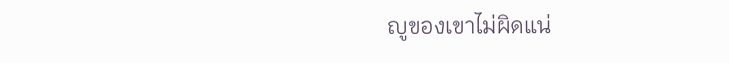ญูของเขาไม่ผิดแน่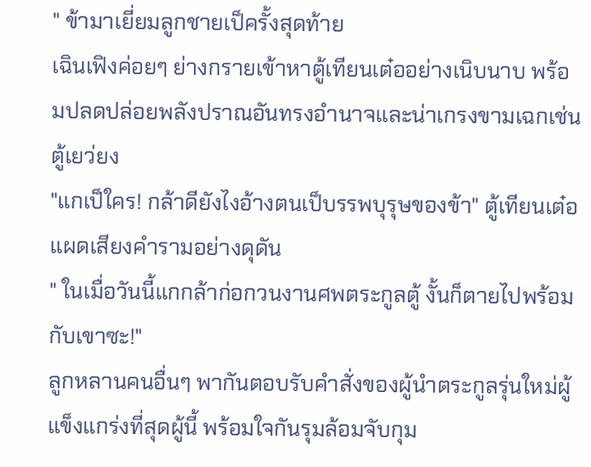" ข้ามาเยี่ยมลูกชายเป็ครั้งสุดท้าย
เฉินเฟิงค่อยๆ ย่างกรายเข้าหาตู้เทียนเต๋ออย่างเนิบนาบ พร้อมปลดปล่อยพลังปราณอันทรงอำนาจและน่าเกรงขามเฉกเช่นตู้เยว่ยง
"แกเป็ใคร! กล้าดียังไงอ้างตนเป็บรรพบุรุษของข้า" ตู้เทียนเต๋อแผดเสียงคำรามอย่างดุดัน
" ในเมื่อวันนี้แกกล้าก่อกวนงานศพตระกูลตู้ งั้นก็ตายไปพร้อมกับเขาซะ!"
ลูกหลานคนอื่นๆ พากันตอบรับคำสั่งของผู้นำตระกูลรุ่นใหม่ผู้แข็งแกร่งที่สุดผู้นี้ พร้อมใจกันรุมล้อมจับกุม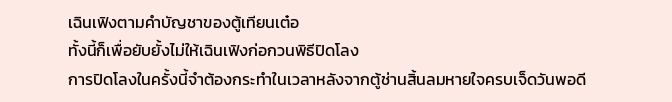เฉินเฟิงตามคำบัญชาของตู้เทียนเต๋อ
ทั้งนี้ก็เพื่อยับยั้งไม่ให้เฉินเฟิงก่อกวนพิธีปิดโลง
การปิดโลงในครั้งนี้จำต้องกระทำในเวลาหลังจากตู้ช่านสิ้นลมหายใจครบเจ็ดวันพอดี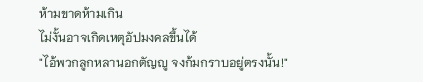ห้ามขาดห้ามเกิน
ไม่งั้นอาจเกิดเหตุอัปมงคลขึ้นได้
"ไอ้พวกลูกหลานอกตัญญู จงก้มกราบอยู่ตรงนั้น!"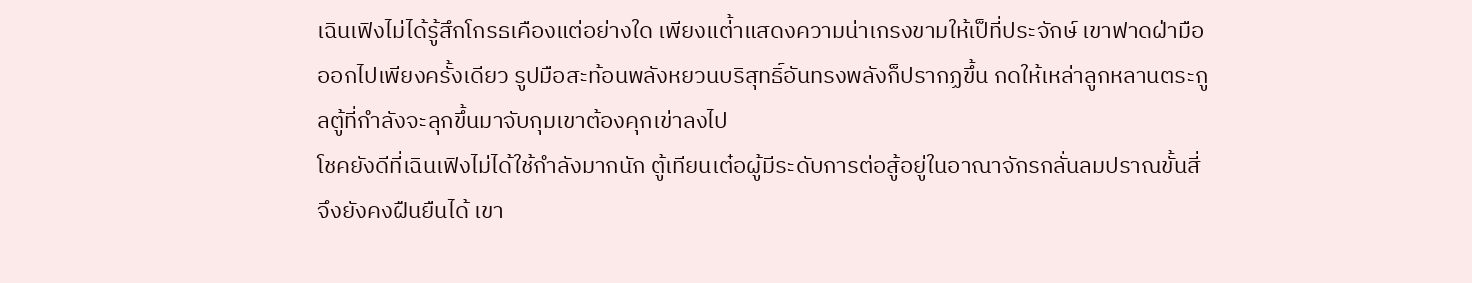เฉินเฟิงไม่ได้รู้สึกโกรธเคืองแต่อย่างใด เพียงแต่้าแสดงความน่าเกรงขามให้เป็ที่ประจักษ์ เขาฟาดฝ่ามือออกไปเพียงครั้งเดียว รูปมือสะท้อนพลังหยวนบริสุทธิ์อันทรงพลังก็ปรากฏขึ้น กดให้เหล่าลูกหลานตระกูลตู้ที่กำลังจะลุกขึ้นมาจับกุมเขาต้องคุกเข่าลงไป
โชคยังดีที่เฉินเฟิงไม่ได้ใช้กำลังมากนัก ตู้เทียนเต๋อผู้มีระดับการต่อสู้อยู่ในอาณาจักรกลั่นลมปราณขั้นสี่จึงยังคงฝืนยืนได้ เขา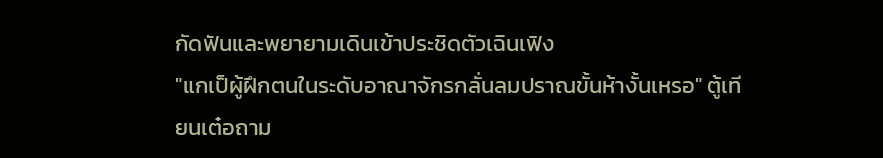กัดฟันและพยายามเดินเข้าประชิดตัวเฉินเฟิง
"แกเป็ผู้ฝึกตนในระดับอาณาจักรกลั่นลมปราณขั้นห้างั้นเหรอ" ตู้เทียนเต๋อถาม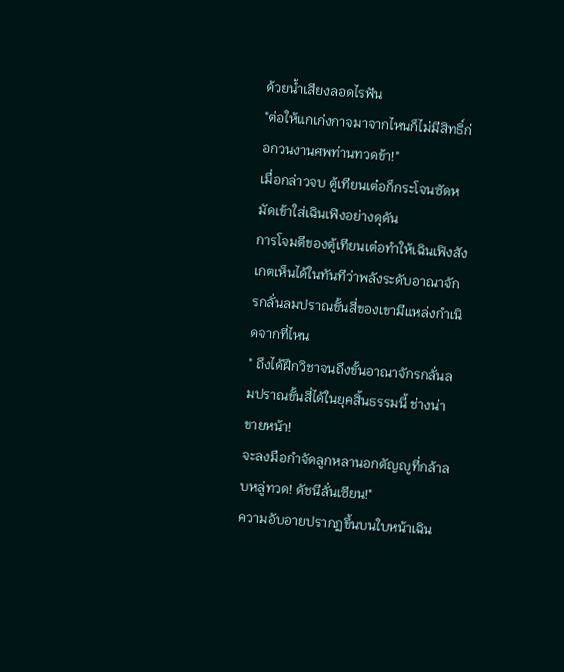ด้วยน้ำเสียงลอดไรฟัน
"ต่อให้แกเก่งกาจมาจากไหนก็ไม่มีสิทธิ์ก่อกวนงานศพท่านทวดข้า!"
เมื่อกล่าวจบ ตู้เทียนเต๋อก็กระโจนซัดหมัดเข้าใส่เฉินเฟิงอย่างดุดัน
การโจมตีของตู้เทียนเต๋อทำให้เฉินเฟิงสังเกตเห็นได้ในทันทีว่าพลังระดับอาณาจักรกลั่นลมปราณขั้นสี่ของเขามีแหล่งกำเนิดจากที่ไหน
" ถึงได้ฝึกวิชาจนถึงขั้นอาณาจักรกลั่นลมปราณขั้นสี่ได้ในยุคสิ้นธรรมนี้ ช่างน่าขายหน้า!
จะลงมือกำจัดลูกหลานอกตัญญูที่กล้าลบหลู่ทวด! ดัชนีลั่นเซียน!"
ความอับอายปรากฏขึ้นบนใบหน้าเฉิน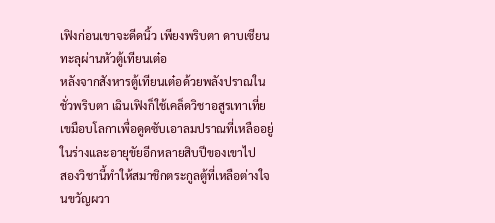เฟิงก่อนเขาจะดีดนิ้ว เพียงพริบตา ดาบเซียนทะลุผ่านหัวตู้เทียนเต๋อ
หลังจากสังหารตู้เทียนเต๋อด้วยพลังปราณในชั่วพริบตา เฉินเฟิงก็ใช้เคล็ดวิชาอสูรเทาเที่ยเขมือบโลกาเพื่อดูดซับเอาลมปราณที่เหลืออยู่ในร่างและอายุขัยอีกหลายสิบปีของเขาไป
สองวิชานี้ทำให้สมาชิกตระกูลตู้ที่เหลือต่างใจนขวัญผวา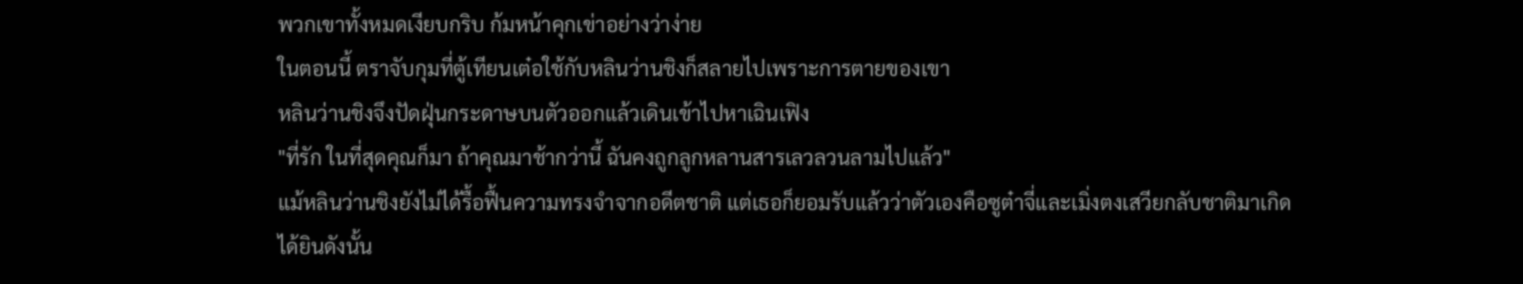พวกเขาทั้งหมดเงียบกริบ ก้มหน้าคุกเข่าอย่างว่าง่าย
ในตอนนี้ ตราจับกุมที่ตู้เทียนเต๋อใช้กับหลินว่านชิงก็สลายไปเพราะการตายของเขา
หลินว่านชิงจึงปัดฝุ่นกระดาษบนตัวออกแล้วเดินเข้าไปหาเฉินเฟิง
"ที่รัก ในที่สุดคุณก็มา ถ้าคุณมาช้ากว่านี้ ฉันคงถูกลูกหลานสารเลวลวนลามไปแล้ว"
แม้หลินว่านชิงยังไม่ได้รื้อฟื้นความทรงจำจากอดีตชาติ แต่เธอก็ยอมรับแล้วว่าตัวเองคือซูต๋าจี่และเมิ่งตงเสวียกลับชาติมาเกิด
ได้ยินดังนั้น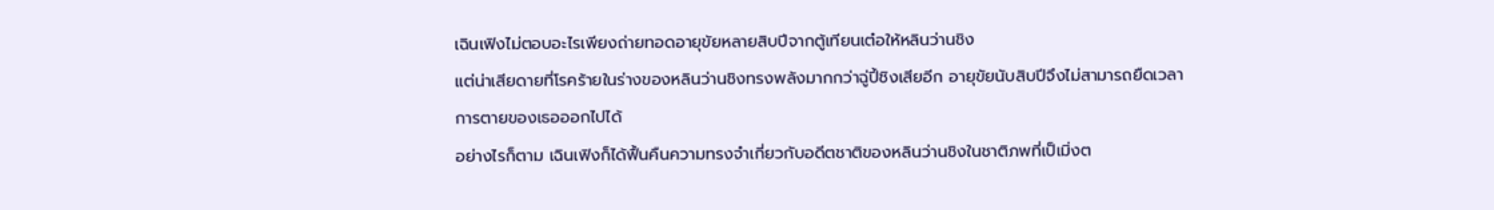เฉินเฟิงไม่ตอบอะไรเพียงถ่ายทอดอายุขัยหลายสิบปีจากตู้เทียนเต๋อให้หลินว่านชิง
แต่น่าเสียดายที่โรคร้ายในร่างของหลินว่านชิงทรงพลังมากกว่าฉู่ปี้ชิงเสียอีก อายุขัยนับสิบปีจึงไม่สามารถยืดเวลาการตายของเธอออกไปได้
อย่างไรก็ตาม เฉินเฟิงก็ได้ฟื้นคืนความทรงจำเกี่ยวกับอดีตชาติของหลินว่านชิงในชาติภพที่เป็เมิ่งต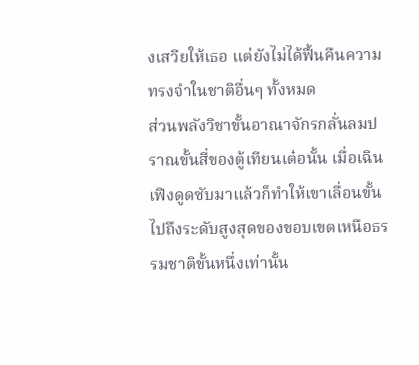งเสวียให้เธอ แต่ยังไม่ได้ฟื้นคืนความทรงจำในชาติอื่นๆ ทั้งหมด
ส่วนพลังวิชาขั้นอาณาจักรกลั่นลมปราณขั้นสี่ของตู้เทียนเต๋อนั้น เมื่อเฉินเฟิงดูดซับมาแล้วก็ทำให้เขาเลื่อนขั้นไปถึงระดับสูงสุดของขอบเขตเหนือธรรมชาติขั้นหนึ่งเท่านั้น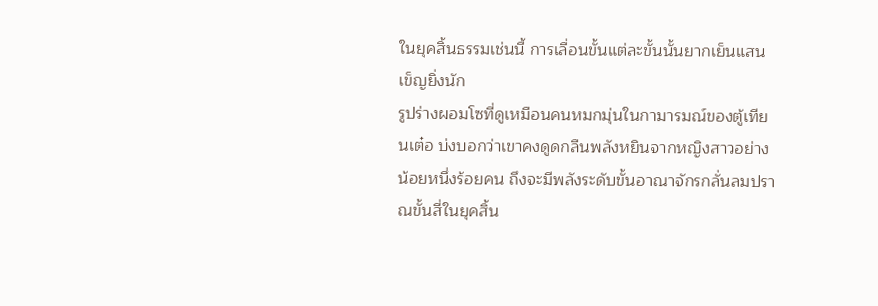ในยุคสิ้นธรรมเช่นนี้ การเลื่อนขั้นแต่ละขั้นนั้นยากเย็นแสนเข็ญยิ่งนัก
รูปร่างผอมโซที่ดูเหมือนคนหมกมุ่นในกามารมณ์ของตู้เทียนเต๋อ บ่งบอกว่าเขาคงดูดกลืนพลังหยินจากหญิงสาวอย่างน้อยหนึ่งร้อยคน ถึงจะมีพลังระดับขั้นอาณาจักรกลั่นลมปราณขั้นสี่ในยุคสิ้น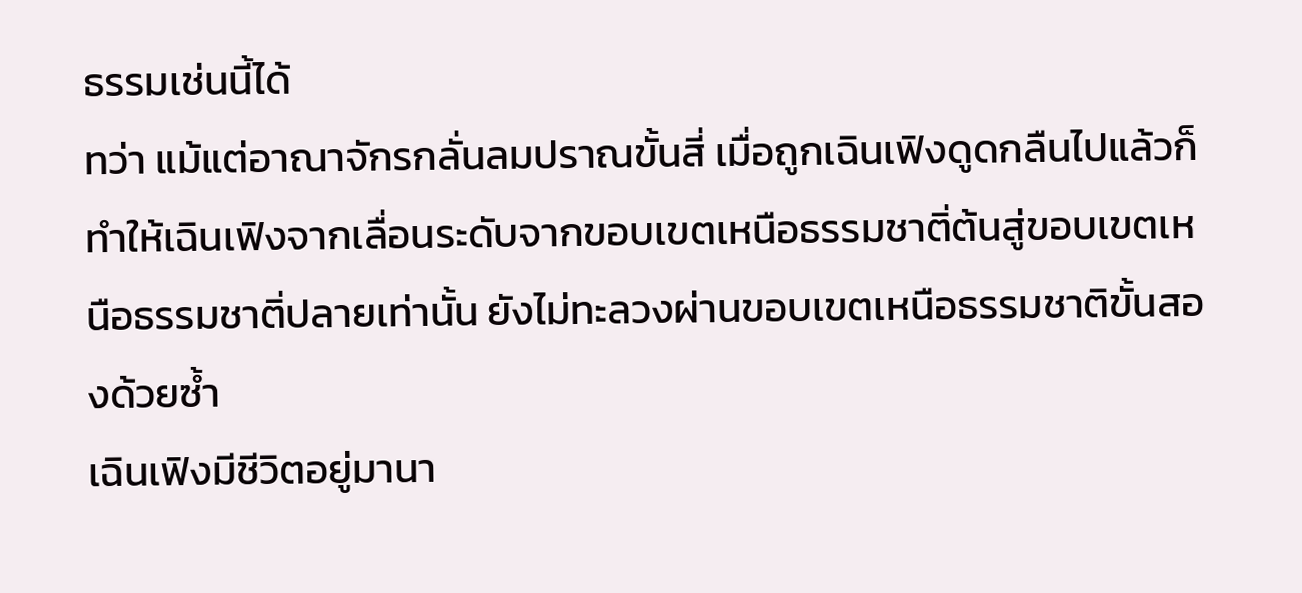ธรรมเช่นนี้ได้
ทว่า แม้แต่อาณาจักรกลั่นลมปราณขั้นสี่ เมื่อถูกเฉินเฟิงดูดกลืนไปแล้วก็ทำให้เฉินเฟิงจากเลื่อนระดับจากขอบเขตเหนือธรรมชาติ่ต้นสู่ขอบเขตเหนือธรรมชาติ่ปลายเท่านั้น ยังไม่ทะลวงผ่านขอบเขตเหนือธรรมชาติขั้นสองด้วยซ้ำ
เฉินเฟิงมีชีวิตอยู่มานา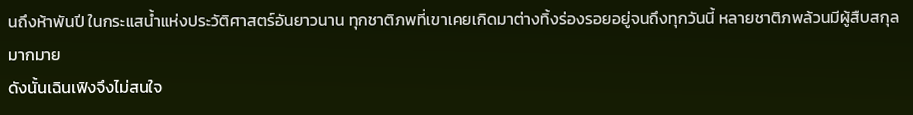นถึงห้าพันปี ในกระแสน้ำแห่งประวัติศาสตร์อันยาวนาน ทุกชาติภพที่เขาเคยเกิดมาต่างทิ้งร่องรอยอยู่จนถึงทุกวันนี้ หลายชาติภพล้วนมีผู้สืบสกุลมากมาย
ดังนั้นเฉินเฟิงจึงไม่สนใจ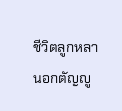ชีวิตลูกหลานอกตัญญู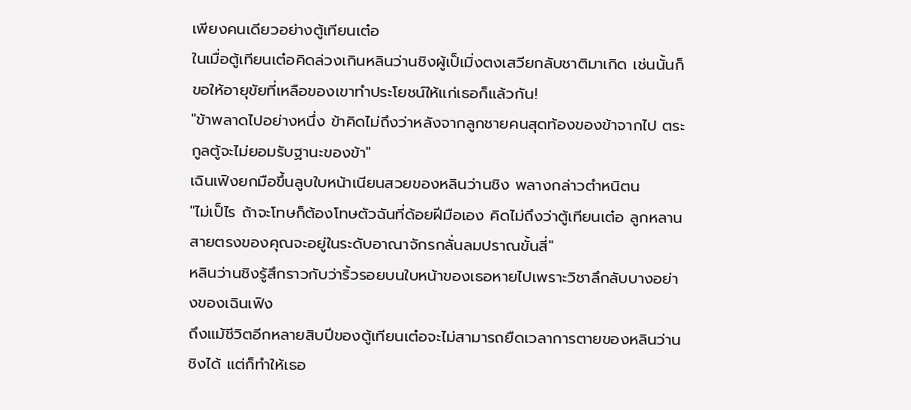เพียงคนเดียวอย่างตู้เทียนเต๋อ
ในเมื่อตู้เทียนเต๋อคิดล่วงเกินหลินว่านชิงผู้เป็เมิ่งตงเสวียกลับชาติมาเกิด เช่นนั้นก็ขอให้อายุขัยที่เหลือของเขาทำประโยชน์ให้แก่เธอก็แล้วกัน!
"ข้าพลาดไปอย่างหนึ่ง ข้าคิดไม่ถึงว่าหลังจากลูกชายคนสุดท้องของข้าจากไป ตระกูลตู้จะไม่ยอมรับฐานะของข้า"
เฉินเฟิงยกมือขึ้นลูบใบหน้าเนียนสวยของหลินว่านชิง พลางกล่าวตำหนิตน
"ไม่เป็ไร ถ้าจะโทษก็ต้องโทษตัวฉันที่ด้อยฝีมือเอง คิดไม่ถึงว่าตู้เทียนเต๋อ ลูกหลานสายตรงของคุณจะอยู่ในระดับอาณาจักรกลั่นลมปราณขั้นสี่"
หลินว่านชิงรู้สึกราวกับว่าริ้วรอยบนใบหน้าของเธอหายไปเพราะวิชาลึกลับบางอย่างของเฉินเฟิง
ถึงแม้ชีวิตอีกหลายสิบปีของตู้เทียนเต๋อจะไม่สามารถยืดเวลาการตายของหลินว่านชิงได้ แต่ก็ทำให้เธอ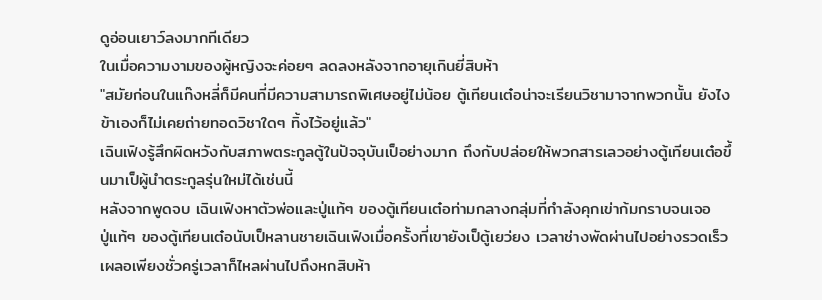ดูอ่อนเยาว์ลงมากทีเดียว
ในเมื่อความงามของผู้หญิงจะค่อยๆ ลดลงหลังจากอายุเกินยี่สิบห้า
"สมัยก่อนในแก๊งหลี่ก็มีคนที่มีความสามารถพิเศษอยู่ไม่น้อย ตู้เทียนเต๋อน่าจะเรียนวิชามาจากพวกนั้น ยังไงข้าเองก็ไม่เคยถ่ายทอดวิชาใดๆ ทิ้งไว้อยู่แล้ว"
เฉินเฟิงรู้สึกผิดหวังกับสภาพตระกูลตู้ในปัจจุบันเป็อย่างมาก ถึงกับปล่อยให้พวกสารเลวอย่างตู้เทียนเต๋อขึ้นมาเป็ผู้นำตระกูลรุ่นใหม่ได้เช่นนี้
หลังจากพูดจบ เฉินเฟิงหาตัวพ่อและปู่แท้ๆ ของตู้เทียนเต๋อท่ามกลางกลุ่มที่กำลังคุกเข่าก้มกราบจนเจอ
ปู่แท้ๆ ของตู้เทียนเต๋อนับเป็หลานชายเฉินเฟิงเมื่อครั้งที่เขายังเป็ตู้เยว่ยง เวลาช่างพัดผ่านไปอย่างรวดเร็ว เผลอเพียงชั่วครู่เวลาก็ไหลผ่านไปถึงหกสิบห้า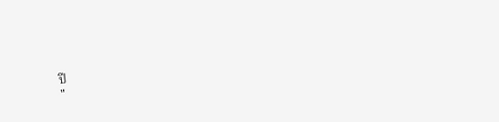ปี
"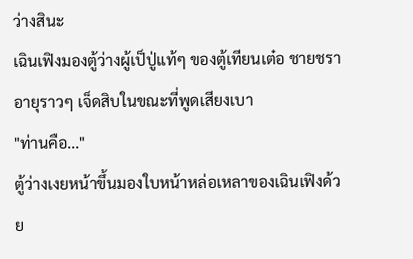ว่างสินะ
เฉินเฟิงมองตู้ว่างผู้เป็ปู่แท้ๆ ของตู้เทียนเต๋อ ชายชราอายุราวๆ เจ็ดสิบในขณะที่พูดเสียงเบา
"ท่านคือ..."
ตู้ว่างเงยหน้าขึ้นมองใบหน้าหล่อเหลาของเฉินเฟิงด้วย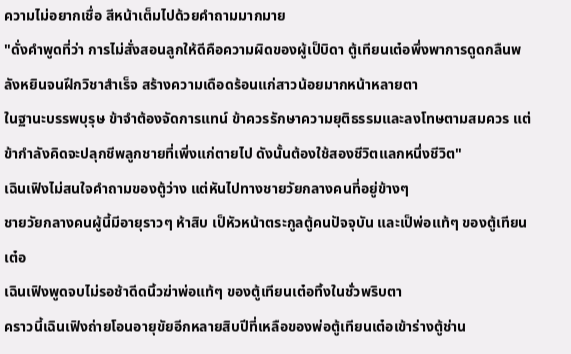ความไม่อยากเชื่อ สีหน้าเต็มไปด้วยคำถามมากมาย
"ดั่งคำพูดที่ว่า การไม่สั่งสอนลูกให้ดีคือความผิดของผู้เป็บิดา ตู้เทียนเต๋อพึ่งพาการดูดกลืนพลังหยินจนฝึกวิชาสำเร็จ สร้างความเดือดร้อนแก่สาวน้อยมากหน้าหลายตา
ในฐานะบรรพบุรุษ ข้าจำต้องจัดการแทน์ ข้าควรรักษาความยุติธรรมและลงโทษตามสมควร แต่ข้ากำลังคิดจะปลุกชีพลูกชายที่เพิ่งแก่ตายไป ดังนั้นต้องใช้สองชีวิตแลกหนึ่งชีวิต"
เฉินเฟิงไม่สนใจคำถามของตู้ว่าง แต่หันไปทางชายวัยกลางคนที่อยู่ข้างๆ
ชายวัยกลางคนผู้นี้มีอายุราวๆ ห้าสิบ เป็หัวหน้าตระกูลตู้คนปัจจุบัน และเป็พ่อแท้ๆ ของตู้เทียนเต๋อ
เฉินเฟิงพูดจบไม่รอช้าดีดนิ้วฆ่าพ่อแท้ๆ ของตู้เทียนเต๋อทิ้งในชั่วพริบตา
คราวนี้เฉินเฟิงถ่ายโอนอายุขัยอีกหลายสิบปีที่เหลือของพ่อตู้เทียนเต๋อเข้าร่างตู้ช่าน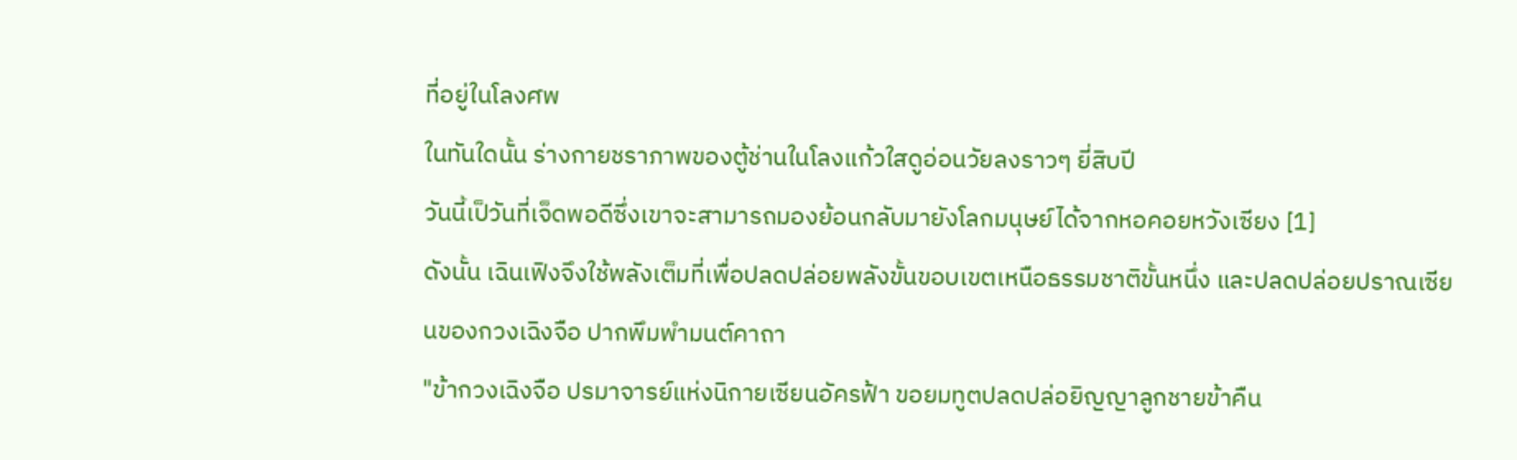ที่อยู่ในโลงศพ
ในทันใดนั้น ร่างกายชราภาพของตู้ช่านในโลงแก้วใสดูอ่อนวัยลงราวๆ ยี่สิบปี
วันนี้เป็วันที่เจ็ดพอดีซึ่งเขาจะสามารถมองย้อนกลับมายังโลกมนุษย์ได้จากหอคอยหวังเซียง [1]
ดังนั้น เฉินเฟิงจึงใช้พลังเต็มที่เพื่อปลดปล่อยพลังขั้นขอบเขตเหนือธรรมชาติขั้นหนึ่ง และปลดปล่อยปราณเซียนของกวงเฉิงจือ ปากพึมพำมนต์คาถา
"ข้ากวงเฉิงจือ ปรมาจารย์แห่งนิกายเซียนอัครฟ้า ขอยมทูตปลดปล่อยิญญาลูกชายข้าคืน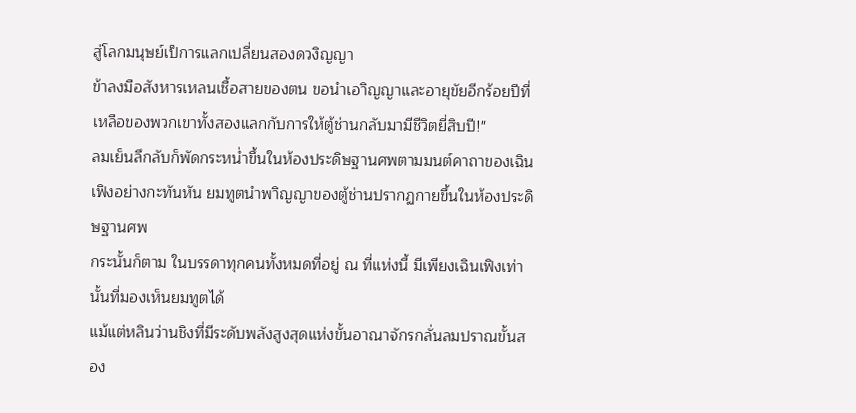สู่โลกมนุษย์เป็การแลกเปลี่ยนสองดวงิญญา
ข้าลงมือสังหารเหลนเชื้อสายของตน ขอนำเอาิญญาและอายุขัยอีกร้อยปีที่เหลือของพวกเขาทั้งสองแลกกับการให้ตู้ช่านกลับมามีชีวิตยี่สิบปี!"
ลมเย็นลึกลับก็พัดกระหน่ำขึ้นในห้องประดิษฐานศพตามมนต์คาถาของเฉินเฟิงอย่างกะทันหัน ยมทูตนำพาิญญาของตู้ช่านปรากฏกายขึ้นในห้องประดิษฐานศพ
กระนั้นก็ตาม ในบรรดาทุกคนทั้งหมดที่อยู่ ณ ที่แห่งนี้ มีเพียงเฉินเฟิงเท่านั้นที่มองเห็นยมทูตได้
แม้แต่หลินว่านชิงที่มีระดับพลังสูงสุดแห่งขั้นอาณาจักรกลั่นลมปราณขั้นสอง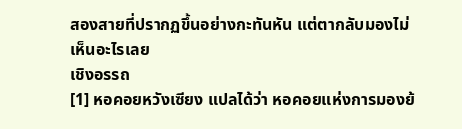สองสายที่ปรากฏขึ้นอย่างกะทันหัน แต่ตากลับมองไม่เห็นอะไรเลย
เชิงอรรถ
[1] หอคอยหวังเซียง แปลได้ว่า หอคอยแห่งการมองย้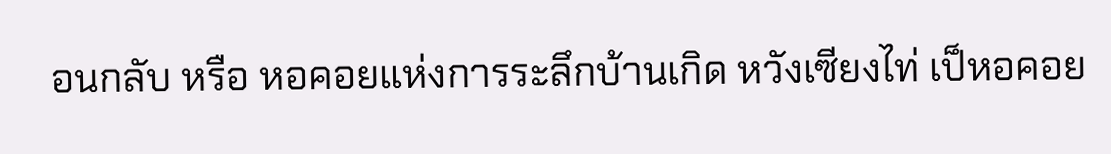อนกลับ หรือ หอคอยแห่งการระลึกบ้านเกิด หวังเซียงไท่ เป็หอคอย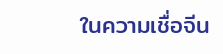ในความเชื่อจีน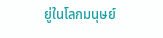ยู่ในโลกมนุษย์